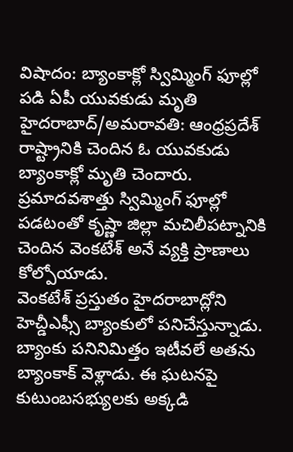విషాదం: బ్యాంకాక్లో స్విమ్మింగ్ ఫూల్లో పడి ఏపీ యువకుడు మృతి
హైదరాబాద్/అమరావతి: ఆంధ్రప్రదేశ్ రాష్ట్రానికి చెందిన ఓ యువకుడు బ్యాంకాక్లో మృతి చెందారు. ప్రమాదవశాత్తు స్విమ్మింగ్ ఫూల్లో పడటంతో కృష్ణా జిల్లా మచిలీపట్నానికి చెందిన వెంకటేశ్ అనే వ్యక్తి ప్రాణాలు కోల్పోయాడు.
వెంకటేశ్ ప్రస్తుతం హైదరాబాద్లోని హెచ్డీఎఫ్సీ బ్యాంకులో పనిచేస్తున్నాడు. బ్యాంకు పనినిమిత్తం ఇటీవలే అతను బ్యాంకాక్ వెళ్లాడు. ఈ ఘటనపై కుటుంబసభ్యులకు అక్కడి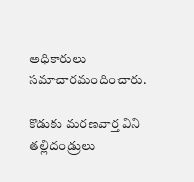అధికారులు సమాచారమందించారు.

కొడుకు మరణవార్త విని తల్లిదండ్రులు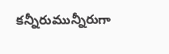కన్నీరుమున్నీరుగా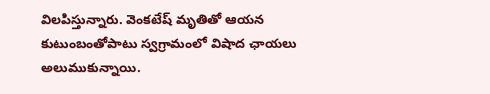విలపిస్తున్నారు. వెంకటేష్ మృతితో ఆయన కుటుంబంతోపాటు స్వగ్రామంలో విషాద ఛాయలు అలుముకున్నాయి.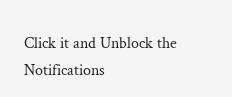Click it and Unblock the Notifications